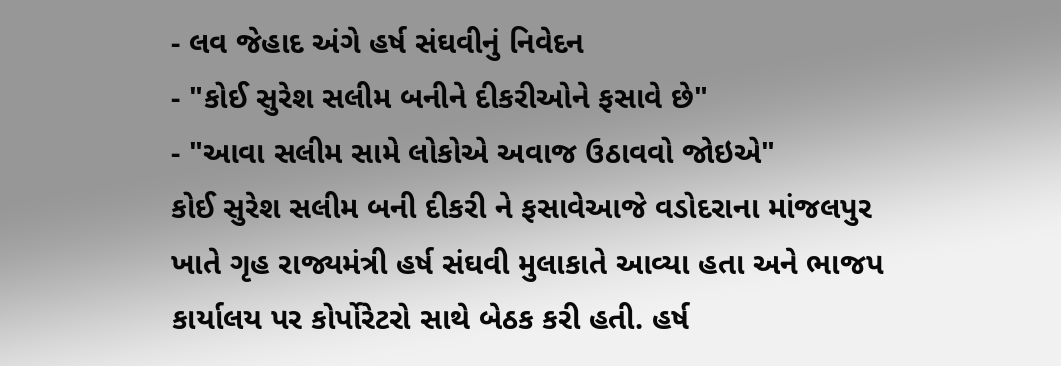- લવ જેહાદ અંગે હર્ષ સંઘવીનું નિવેદન
- "કોઈ સુરેશ સલીમ બનીને દીકરીઓને ફસાવે છે"
- "આવા સલીમ સામે લોકોએ અવાજ ઉઠાવવો જોઇએ"
કોઈ સુરેશ સલીમ બની દીકરી ને ફસાવેઆજે વડોદરાના માંજલપુર ખાતે ગૃહ રાજ્યમંત્રી હર્ષ સંઘવી મુલાકાતે આવ્યા હતા અને ભાજપ કાર્યાલય પર કોર્પોરેટરો સાથે બેઠક કરી હતી. હર્ષ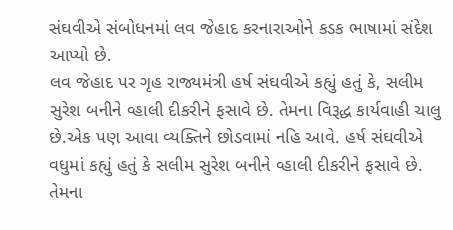સંઘવીએ સંબોધનમાં લવ જેહાદ કરનારાઓને કડક ભાષામાં સંદેશ આપ્યો છે.
લવ જેહાદ પર ગૃહ રાજ્યમંત્રી હર્ષ સંઘવીએ કહ્યું હતું કે, સલીમ સુરેશ બનીને વ્હાલી દીકરીને ફસાવે છે. તેમના વિરૂદ્ધ કાર્યવાહી ચાલુ છે.એક પણ આવા વ્યક્તિને છોડવામાં નહિ આવે. હર્ષ સંઘવીએ વધુમાં કહ્યું હતું કે સલીમ સુરેશ બનીને વ્હાલી દીકરીને ફસાવે છે. તેમના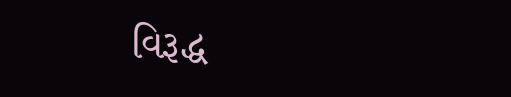વિરૂદ્ધ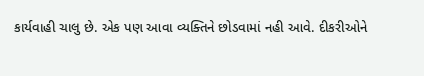કાર્યવાહી ચાલુ છે. એક પણ આવા વ્યક્તિને છોડવામાં નહી આવે. દીકરીઓને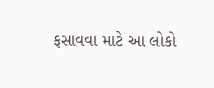ફસાવવા માટે આ લોકો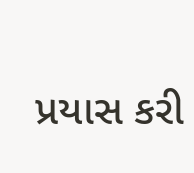પ્રયાસ કરી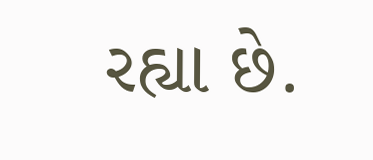રહ્યા છે.